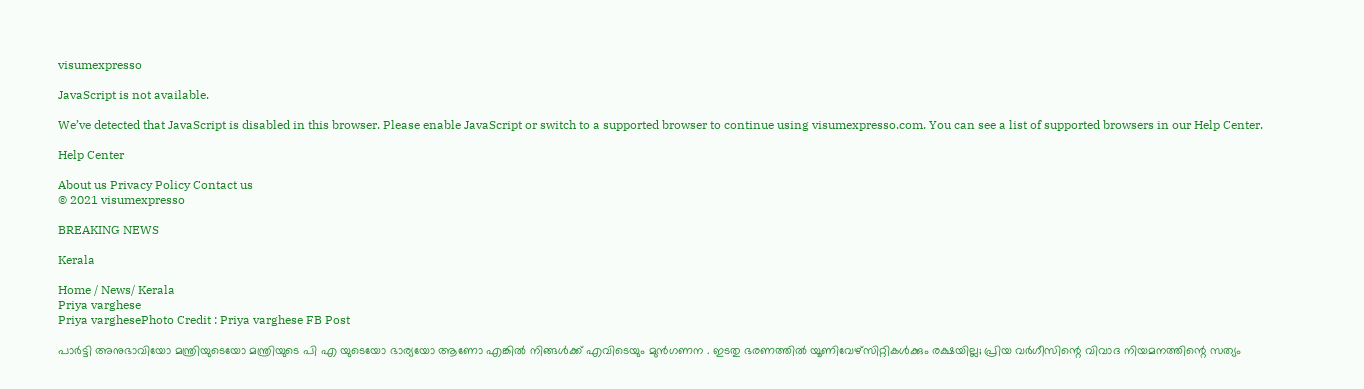visumexpresso

JavaScript is not available.

We’ve detected that JavaScript is disabled in this browser. Please enable JavaScript or switch to a supported browser to continue using visumexpresso.com. You can see a list of supported browsers in our Help Center.

Help Center

About us Privacy Policy Contact us
© 2021 visumexpresso

BREAKING NEWS

Kerala

Home / News/ Kerala
Priya varghese
Priya varghesePhoto Credit : Priya varghese FB Post

പാർട്ടി അനുഭാവിയോ മന്ത്രിയുടെയോ മന്ത്രിയുടെ പി എ യുടെയോ ഭാര്യയോ ആണോ എങ്കിൽ നിങ്ങൾക്ക് എവിടെയും മുൻഗണന . ഇടതു ഭരണത്തിൽ യൂണിവേഴ്സിറ്റികൾക്കും രക്ഷയില്ല; പ്രിയ വര്‍ഗീസിന്റെ വിവാദ നിയമനത്തിന്റെ സത്യം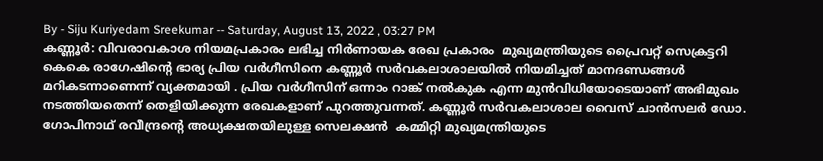By - Siju Kuriyedam Sreekumar -- Saturday, August 13, 2022 , 03:27 PM
കണ്ണൂര്‍: വിവരാവകാശ നിയമപ്രകാരം ലഭിച്ച നിര്‍ണായക രേഖ പ്രകാരം  മുഖ്യമന്ത്രിയുടെ പ്രൈവറ്റ് സെക്രട്ടറി കെകെ രാഗേഷിന്റെ ഭാര്യ പ്രിയ വര്‍ഗീസിനെ കണ്ണൂര്‍ സര്‍വകലാശാലയില്‍ നിയമിച്ചത് മാനദണ്ഡങ്ങള്‍ മറികടന്നാണെന്ന് വ്യക്തമായി . പ്രിയ വര്‍ഗീസിന് ഒന്നാം റാങ്ക് നല്‍കുക എന്ന മുന്‍വിധിയോടെയാണ് അഭിമുഖം നടത്തിയതെന്ന് തെളിയിക്കുന്ന രേഖകളാണ് പുറത്തുവന്നത്. കണ്ണൂർ സർവകലാശാല വൈസ് ചാൻസലർ ഡോ. ഗോപിനാഥ് രവീന്ദ്രന്റെ അധ്യക്ഷതയിലുള്ള സെലക്ഷൻ  കമ്മിറ്റി മുഖ്യമന്ത്രിയുടെ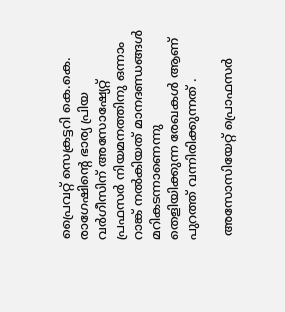പ്രൈവറ്റ് സെക്രട്ടറി കെ.കെ. രാഗേഷിന്റെ ഭാര്യ പ്രിയ വർഗീസിന് അസോഷ്യേറ്റ് പ്രഫസർ നിയമനത്തിനു ഒന്നാം റാങ്ക് നൽകിയത് മാനദണ്ഡങ്ങൾ മറികടന്നാണെന്നു തെളിയിക്കുന്ന രേഖകൾ ആണ്  പുറത്ത് വന്നിരിക്കുന്നത് .

 അസോസിയേറ്റ് പ്രൊഫസര്‍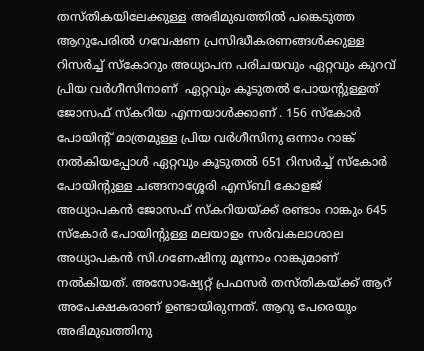തസ്തികയിലേക്കുള്ള അഭിമുഖത്തില്‍ പങ്കെടുത്ത ആറുപേരില്‍ ഗവേഷണ പ്രസിദ്ധീകരണങ്ങള്‍ക്കുള്ള റിസര്‍ച്ച് സ്കോറും അധ്യാപന പരിചയവും ഏറ്റവും കുറവ്  പ്രിയ വര്‍ഗീസിനാണ്  ഏറ്റവും കൂടുതല്‍ പോയന്റുള്ളത് ജോസഫ് സ്‌കറിയ എന്നയാള്‍ക്കാണ് . 156 സ്കോർ പോയിന്റ് മാത്രമുള്ള പ്രിയ വർഗീസിനു ഒന്നാം റാങ്ക് നൽകിയപ്പോൾ ഏറ്റവും കൂടുതൽ 651 റിസർച്ച് സ്കോർ പോയിന്റുള്ള ചങ്ങനാശ്ശേരി എസ്ബി കോളജ് അധ്യാപകൻ ജോസഫ് സ്കറിയയ്ക്ക് രണ്ടാം റാങ്കും 645 സ്കോർ പോയിന്റുള്ള മലയാളം സർവകലാശാല അധ്യാപകൻ സി.ഗണേഷിനു മൂന്നാം റാങ്കുമാണ് നൽകിയത്. അസോഷ്യേറ്റ് പ്രഫസർ തസ്തികയ്ക്ക് ആറ് അപേക്ഷകരാണ് ഉണ്ടായിരുന്നത്. ആറു പേരെയും അഭിമുഖത്തിനു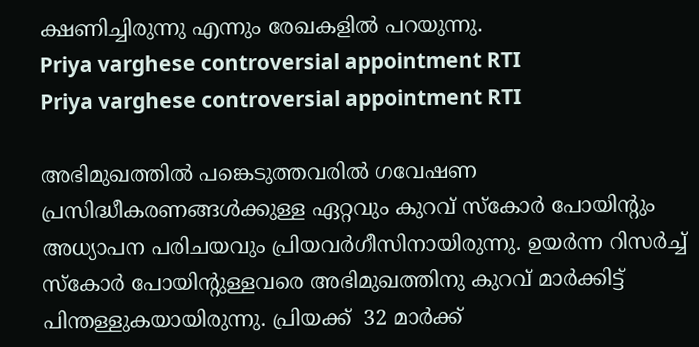ക്ഷണിച്ചിരുന്നു എന്നും രേഖകളില്‍ പറയുന്നു.
Priya varghese controversial appointment RTI
Priya varghese controversial appointment RTI

അഭിമുഖത്തിൽ പങ്കെടുത്തവരിൽ ഗവേഷണ പ്രസിദ്ധീകരണങ്ങൾക്കുള്ള ഏറ്റവും കുറവ് സ്കോർ പോയിന്റും അധ്യാപന പരിചയവും പ്രിയവർഗീസിനായിരുന്നു. ഉയർന്ന റിസർച്ച് സ്കോർ പോയിന്റുള്ളവരെ അഭിമുഖത്തിനു കുറവ് മാർക്കിട്ട് പിന്തള്ളുകയായിരുന്നു. പ്രിയക്ക്  32 മാര്‍ക്ക്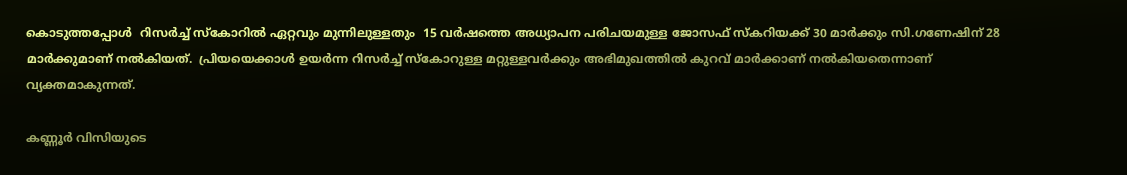കൊടുത്തപ്പോൾ  റിസര്‍ച്ച് സ്‌കോറില്‍ ഏറ്റവും മുന്നിലുള്ളതും  15 വർഷത്തെ അധ്യാപന പരിചയമുള്ള ജോസഫ് സ്‌കറിയക്ക് 30 മാർക്കും സി.ഗണേഷിന് 28 മാർക്കുമാണ് നൽകിയത്.  പ്രിയയെക്കാള്‍ ഉയര്‍ന്ന റിസര്‍ച്ച് സ്‌കോറുള്ള മറ്റുള്ളവര്‍ക്കും അഭിമുഖത്തില്‍ കുറവ് മാര്‍ക്കാണ് നല്‍കിയതെന്നാണ് വ്യക്തമാകുന്നത്.

കണ്ണൂര്‍ വിസിയുടെ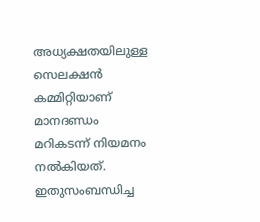അധ്യക്ഷതയിലുള്ള സെലക്ഷന്‍ കമ്മിറ്റിയാണ് മാനദണ്ഡം മറികടന്ന് നിയമനം നല്‍കിയത്. ഇതുസംബന്ധിച്ച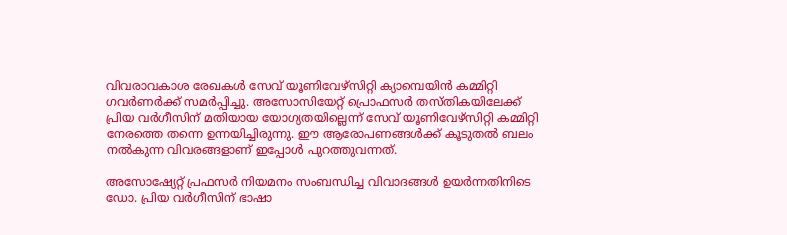വിവരാവകാശ രേഖകള്‍ സേവ് യൂണിവേഴ്‌സിറ്റി ക്യാമ്പെയിന്‍ കമ്മിറ്റി ഗവര്‍ണര്‍ക്ക് സമര്‍പ്പിച്ചു. അസോസിയേറ്റ് പ്രൊഫസര്‍ തസ്തികയിലേക്ക് പ്രിയ വര്‍ഗീസിന് മതിയായ യോഗ്യതയില്ലെന്ന് സേവ് യൂണിവേഴ്‌സിറ്റി കമ്മിറ്റി നേരത്തെ തന്നെ ഉന്നയിച്ചിരുന്നു. ഈ ആരോപണങ്ങള്‍ക്ക് കൂടുതല്‍ ബലം നല്‍കുന്ന വിവരങ്ങളാണ് ഇപ്പോള്‍ പുറത്തുവന്നത്.

അസോഷ്യേറ്റ് പ്രഫസർ നിയമനം സംബന്ധിച്ച വിവാദങ്ങൾ ഉയർന്നതിനിടെ ഡോ. പ്രിയ വർഗീസിന് ഭാഷാ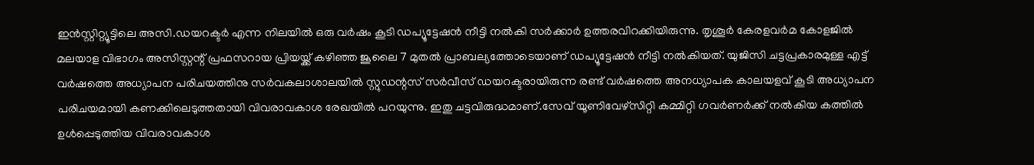ഇൻസ്റ്റിറ്റ്യൂട്ടിലെ അസി.ഡയറക്ടർ എന്ന നിലയിൽ ഒരു വർഷം കൂടി ഡപ്യൂട്ടേഷൻ നീട്ടി നൽകി സർക്കാർ ഉത്തരവിറക്കിയിരുന്നു. തൃശൂർ കേരളവർമ കോളജിൽ മലയാള വിഭാഗം അസിസ്റ്റന്റ് പ്രഫസറായ പ്രിയയ്ക്ക് കഴിഞ്ഞ ജൂലൈ 7 മുതൽ പ്രാബല്യത്തോടെയാണ് ഡപ്യൂട്ടേഷൻ നീട്ടി നൽകിയത്. യുജിസി ചട്ടപ്രകാരമുള്ള എട്ട് വർഷത്തെ അധ്യാപന പരിചയത്തിനു സർവകലാശാലയിൽ സ്റ്റുഡന്റസ് സർവീസ് ഡയറക്ടരായിരുന്ന രണ്ട് വർഷത്തെ അനധ്യാപക കാലയളവ് കൂടി അധ്യാപന പരിചയമായി കണക്കിലെടുത്തതായി വിവരാവകാശ രേഖയിൽ പറയുന്നു. ഇതു ചട്ടവിരുദ്ധമാണ്.സേവ് യൂണിവേഴ്‌സിറ്റി കമ്മിറ്റി ഗവര്‍ണര്‍ക്ക് നല്‍കിയ കത്തില്‍ ഉള്‍പ്പെടുത്തിയ വിവരാവകാശ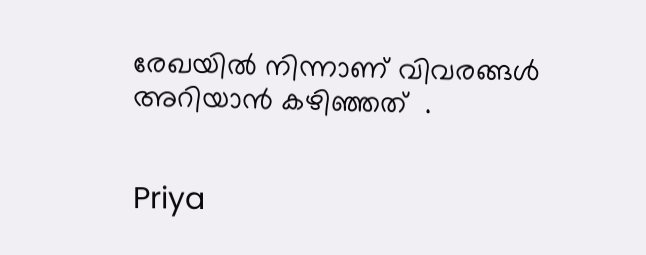രേഖയില്‍ നിന്നാണ് വിവരങ്ങൾ അറിയാൻ കഴിഞ്ഞത്  .


Priya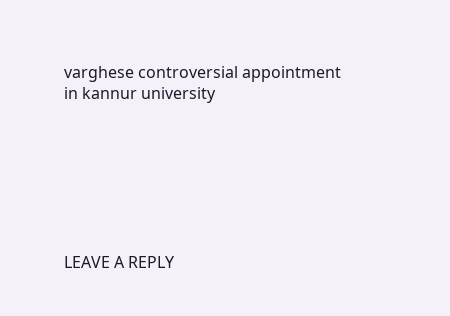varghese controversial appointment in kannur university







LEAVE A REPLY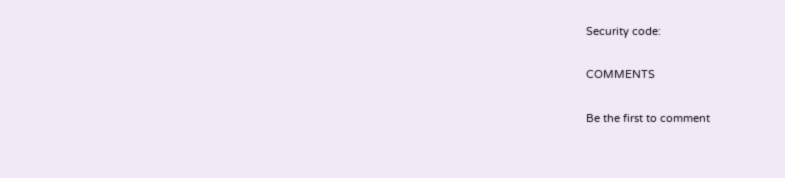Security code:

COMMENTS

Be the first to comment